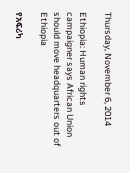Thursday, November 6, 2014

Ethiopia: Human rights campaigner says African Union should move headquarters out of Ethiopia

የአፍሪካ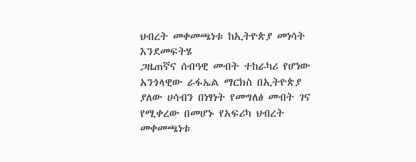ህብረት መቀመጫነቱ ከኢትዮጵያ መነሳት እንደመፍትሄ
ጋዜጠኛና ሰብዓዊ መብት ተከራካሪ የሆነው አንጎላዊው ራፋኤል ማርክስ በኢትዮጵያ ያለው ሀሳብን በነፃነት የመግለፅ መብት ገና የሚቀረው በመሆኑ የአፍሪካ ህብረት መቀመጫነቱ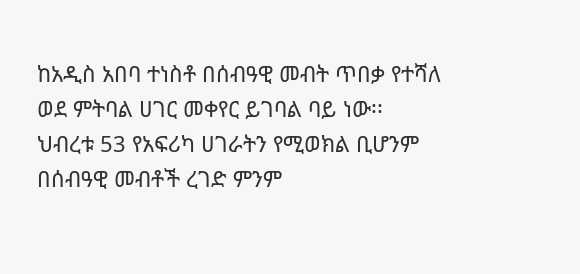ከአዲስ አበባ ተነስቶ በሰብዓዊ መብት ጥበቃ የተሻለ ወደ ምትባል ሀገር መቀየር ይገባል ባይ ነው፡፡
ህብረቱ 53 የአፍሪካ ሀገራትን የሚወክል ቢሆንም በሰብዓዊ መብቶች ረገድ ምንም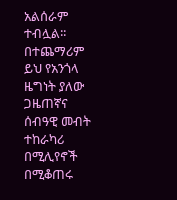አልሰራም ተብሏል፡፡
በተጨማሪም ይህ የአንጎላ ዜግነት ያለው ጋዜጠኛና ሰብዓዊ መብት ተከራካሪ በሚሊየኖች በሚቆጠሩ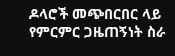ዶላሮች መጭበርበር ላይ የምርምር ጋዜጠኝነት ስራ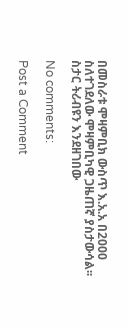በመስራቱ ሞዛምቢክ ውስጥ እ.አ.አ በ2000 ስለተገደለው ሞዛምቢካዊ ጋዜጠኛ ያስታውሳል፡፡ ስታር ትሪብዩን እንደዘገበው

No comments:

Post a Comment